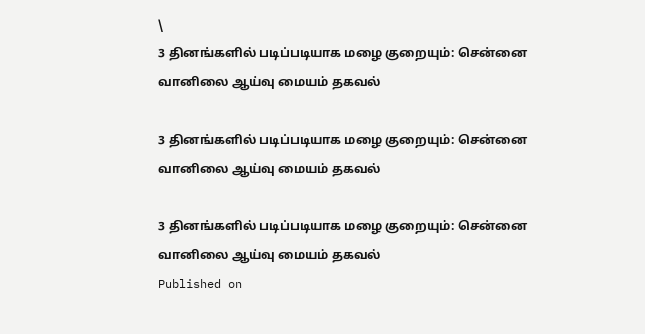\
3 தினங்களில் படிப்படியாக மழை குறையும்: சென்னை வானிலை ஆய்வு மையம் தகவல்

3 தினங்களில் படிப்படியாக மழை குறையும்: சென்னை வானிலை ஆய்வு மையம் தகவல்

3 தினங்களில் படிப்படியாக மழை குறையும்: சென்னை வானிலை ஆய்வு மையம் தகவல்
Published on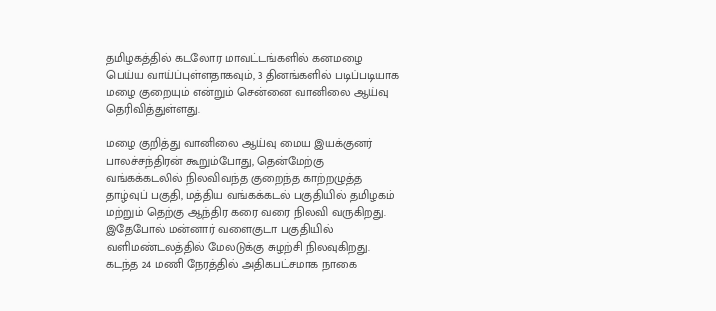தமிழகத்தில்‌ கடலோர மாவட்டங்களில் கனமழை பெய்ய வாய்ப்புள்ளதாகவும், 3 தினங்களில் படிப்படியாக மழை குறையும் என்றும் சென்னை வானிலை ஆய்வு தெரிவித்துள்ளது.

மழை குறித்து வானிலை ஆய்வு மைய இயக்குனர் பாலச்சந்திரன் கூறும்போது, தென்மேற்கு வங்கக்கடலில் நிலவிவந்த குறைந்த காற்றழுத்த தாழ்வுப் பகுதி, மத்திய வங்கக்கடல் பகுதியில் தமிழகம் மற்றும் தெற்கு ஆந்திர கரை வரை நிலவி வருகிறது. இதேபோல் மன்னார் வளைகுடா பகுதியில் வளிமண்டலத்தில் மேலடுக்கு சுழற்சி நிலவுகிறது. கடந்த 24 மணி நேரத்தில் அதிகபட்சமாக நாகை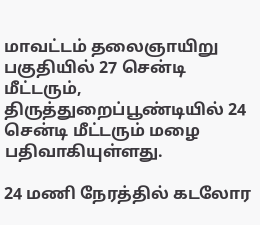மாவட்டம் தலைஞாயிறு பகுதியில் 27 சென்டி மீட்டரும், திருத்துறைப்பூண்டியில் 24 சென்டி மீட்டரும் மழை பதிவாகியுள்ளது.

24 மணி நேரத்தில் கடலோர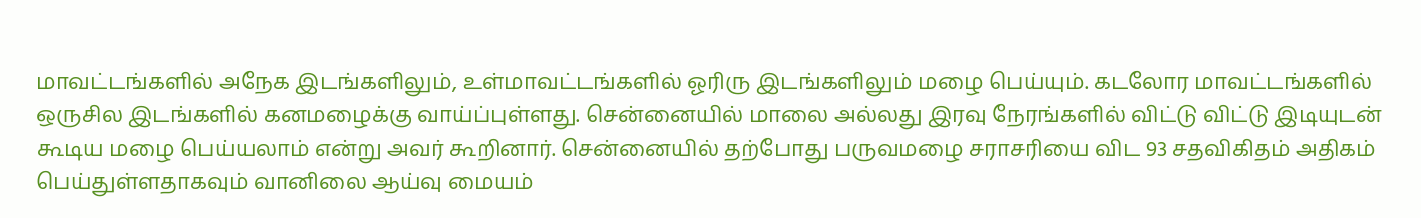மாவட்டங்களில் அநேக இடங்களிலும், உள்மாவட்டங்களில் ஓரிரு இடங்களிலும் மழை பெய்யும். கடலோர மாவட்டங்களில் ஒருசில இடங்களில் கனமழைக்கு வாய்ப்புள்ளது. சென்னையில் மாலை அல்லது இரவு நேரங்களில் விட்டு விட்டு இடியுடன் கூடிய மழை பெய்யலாம் என்று அவர் கூறினார். சென்னையில் தற்போது பருவமழை சராசரியை விட 93 சதவிகிதம் அதிகம் பெய்துள்ளதாகவும் வானிலை ஆய்வு மையம்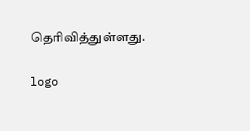தெரிவித்துள்ளது.

logo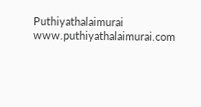Puthiyathalaimurai
www.puthiyathalaimurai.com